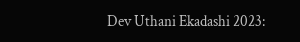Dev Uthani Ekadashi 2023: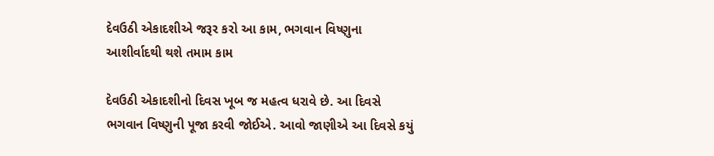દેવઉઠી એકાદશીએ જરૂર કરો આ કામ, ભગવાન વિષ્ણુના આશીર્વાદથી થશે તમામ કામ

દેવઉઠી એકાદશીનો દિવસ ખૂબ જ મહત્વ ધરાવે છે. આ દિવસે ભગવાન વિષ્ણુની પૂજા કરવી જોઈએ. આવો જાણીએ આ દિવસે કયું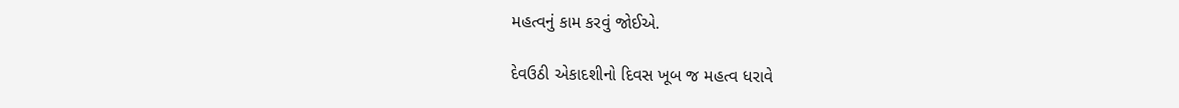મહત્વનું કામ કરવું જોઈએ.

દેવઉઠી એકાદશીનો દિવસ ખૂબ જ મહત્વ ધરાવે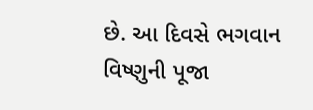છે. આ દિવસે ભગવાન વિષ્ણુની પૂજા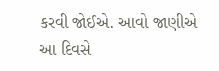કરવી જોઈએ. આવો જાણીએ આ દિવસે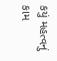કયું મહત્વનું કામ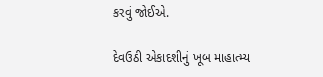કરવું જોઈએ.

દેવઉઠી એકાદશીનું ખૂબ માહાત્મ્ય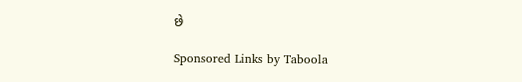છે

Sponsored Links by Taboola